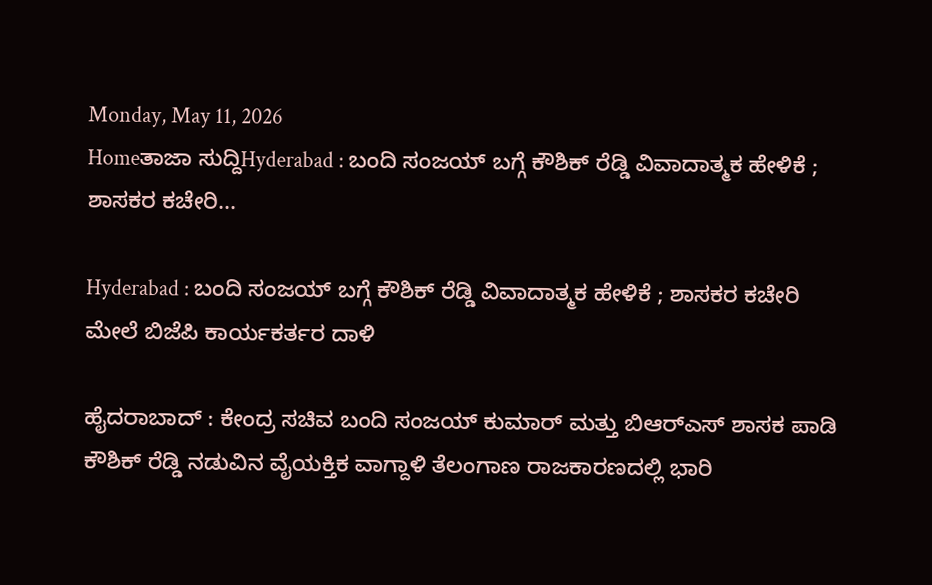Monday, May 11, 2026
Homeತಾಜಾ ಸುದ್ದಿHyderabad : ಬಂದಿ ಸಂಜಯ್ ಬಗ್ಗೆ ಕೌಶಿಕ್ ರೆಡ್ಡಿ ವಿವಾದಾತ್ಮಕ ಹೇಳಿಕೆ ; ಶಾಸಕರ ಕಚೇರಿ...

Hyderabad : ಬಂದಿ ಸಂಜಯ್ ಬಗ್ಗೆ ಕೌಶಿಕ್ ರೆಡ್ಡಿ ವಿವಾದಾತ್ಮಕ ಹೇಳಿಕೆ ; ಶಾಸಕರ ಕಚೇರಿ ಮೇಲೆ ಬಿಜೆಪಿ ಕಾರ್ಯಕರ್ತರ ದಾಳಿ

ಹೈದರಾಬಾದ್ : ಕೇಂದ್ರ ಸಚಿವ ಬಂದಿ ಸಂಜಯ್ ಕುಮಾರ್ ಮತ್ತು ಬಿಆರ್‌ಎಸ್ ಶಾಸಕ ಪಾಡಿ ಕೌಶಿಕ್ ರೆಡ್ಡಿ ನಡುವಿನ ವೈಯಕ್ತಿಕ ವಾಗ್ದಾಳಿ ತೆಲಂಗಾಣ ರಾಜಕಾರಣದಲ್ಲಿ ಭಾರಿ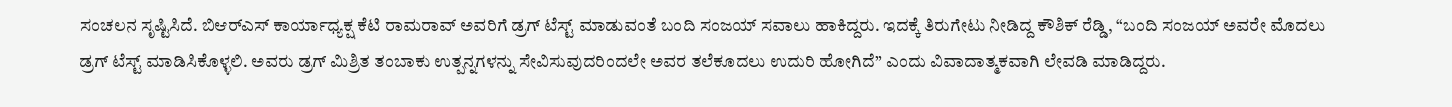ಸಂಚಲನ ಸೃಷ್ಟಿಸಿದೆ. ಬಿಆರ್‌ಎಸ್ ಕಾರ್ಯಾಧ್ಯಕ್ಷ ಕೆಟಿ ರಾಮರಾವ್ ಅವರಿಗೆ ಡ್ರಗ್ ಟೆಸ್ಟ್ ಮಾಡುವಂತೆ ಬಂದಿ ಸಂಜಯ್ ಸವಾಲು ಹಾಕಿದ್ದರು. ಇದಕ್ಕೆ ತಿರುಗೇಟು ನೀಡಿದ್ದ ಕೌಶಿಕ್ ರೆಡ್ಡಿ, “ಬಂದಿ ಸಂಜಯ್ ಅವರೇ ಮೊದಲು ಡ್ರಗ್ ಟೆಸ್ಟ್ ಮಾಡಿಸಿಕೊಳ್ಳಲಿ. ಅವರು ಡ್ರಗ್ ಮಿಶ್ರಿತ ತಂಬಾಕು ಉತ್ಪನ್ನಗಳನ್ನು ಸೇವಿಸುವುದರಿಂದಲೇ ಅವರ ತಲೆಕೂದಲು ಉದುರಿ ಹೋಗಿದೆ” ಎಂದು ವಿವಾದಾತ್ಮಕವಾಗಿ ಲೇವಡಿ ಮಾಡಿದ್ದರು.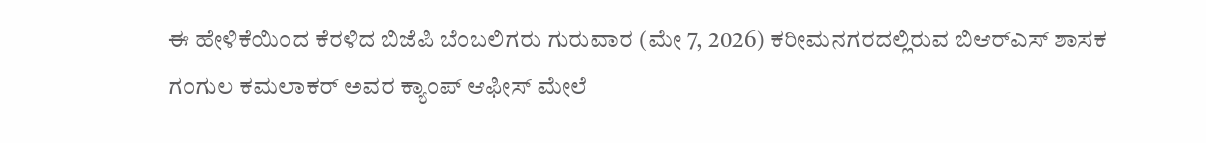ಈ ಹೇಳಿಕೆಯಿಂದ ಕೆರಳಿದ ಬಿಜೆಪಿ ಬೆಂಬಲಿಗರು ಗುರುವಾರ (ಮೇ 7, 2026) ಕರೀಮನಗರದಲ್ಲಿರುವ ಬಿಆರ್‌ಎಸ್ ಶಾಸಕ ಗಂಗುಲ ಕಮಲಾಕರ್ ಅವರ ಕ್ಯಾಂಪ್ ಆಫೀಸ್ ಮೇಲೆ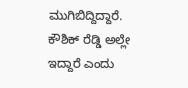ಮುಗಿಬಿದ್ದಿದ್ದಾರೆ. ಕೌಶಿಕ್ ರೆಡ್ಡಿ ಅಲ್ಲೇ ಇದ್ದಾರೆ ಎಂದು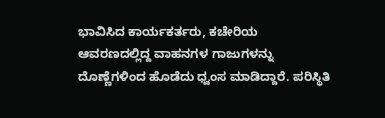ಭಾವಿಸಿದ ಕಾರ್ಯಕರ್ತರು, ಕಚೇರಿಯ ಆವರಣದಲ್ಲಿದ್ದ ವಾಹನಗಳ ಗಾಜುಗಳನ್ನು ದೊಣ್ಣೆಗಳಿಂದ ಹೊಡೆದು ಧ್ವಂಸ ಮಾಡಿದ್ದಾರೆ. ಪರಿಸ್ಥಿತಿ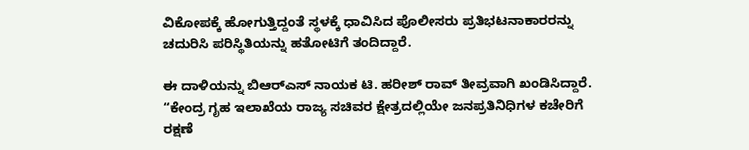ವಿಕೋಪಕ್ಕೆ ಹೋಗುತ್ತಿದ್ದಂತೆ ಸ್ಥಳಕ್ಕೆ ಧಾವಿಸಿದ ಪೊಲೀಸರು ಪ್ರತಿಭಟನಾಕಾರರನ್ನು ಚದುರಿಸಿ ಪರಿಸ್ಥಿತಿಯನ್ನು ಹತೋಟಿಗೆ ತಂದಿದ್ದಾರೆ.

ಈ ದಾಳಿಯನ್ನು ಬಿಆರ್‌ಎಸ್ ನಾಯಕ ಟಿ. ಹರೀಶ್ ರಾವ್ ತೀವ್ರವಾಗಿ ಖಂಡಿಸಿದ್ದಾರೆ. “ಕೇಂದ್ರ ಗೃಹ ಇಲಾಖೆಯ ರಾಜ್ಯ ಸಚಿವರ ಕ್ಷೇತ್ರದಲ್ಲಿಯೇ ಜನಪ್ರತಿನಿಧಿಗಳ ಕಚೇರಿಗೆ ರಕ್ಷಣೆ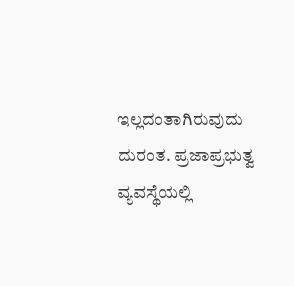ಇಲ್ಲದಂತಾಗಿರುವುದು ದುರಂತ. ಪ್ರಜಾಪ್ರಭುತ್ವ ವ್ಯವಸ್ಥೆಯಲ್ಲಿ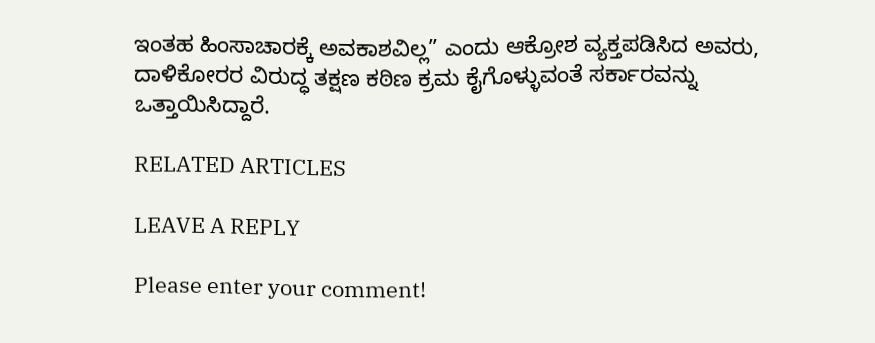ಇಂತಹ ಹಿಂಸಾಚಾರಕ್ಕೆ ಅವಕಾಶವಿಲ್ಲ” ಎಂದು ಆಕ್ರೋಶ ವ್ಯಕ್ತಪಡಿಸಿದ ಅವರು, ದಾಳಿಕೋರರ ವಿರುದ್ಧ ತಕ್ಷಣ ಕಠಿಣ ಕ್ರಮ ಕೈಗೊಳ್ಳುವಂತೆ ಸರ್ಕಾರವನ್ನು ಒತ್ತಾಯಿಸಿದ್ದಾರೆ.

RELATED ARTICLES

LEAVE A REPLY

Please enter your comment!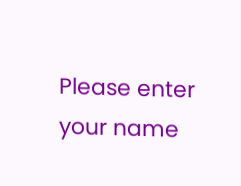Please enter your name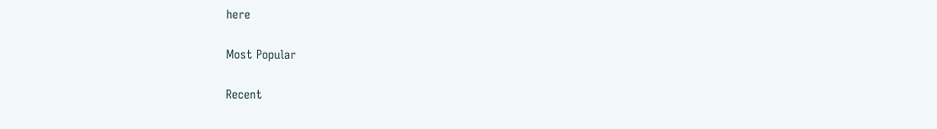here

Most Popular

Recent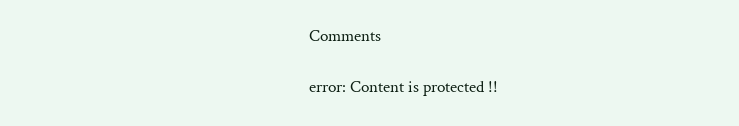Comments

error: Content is protected !!